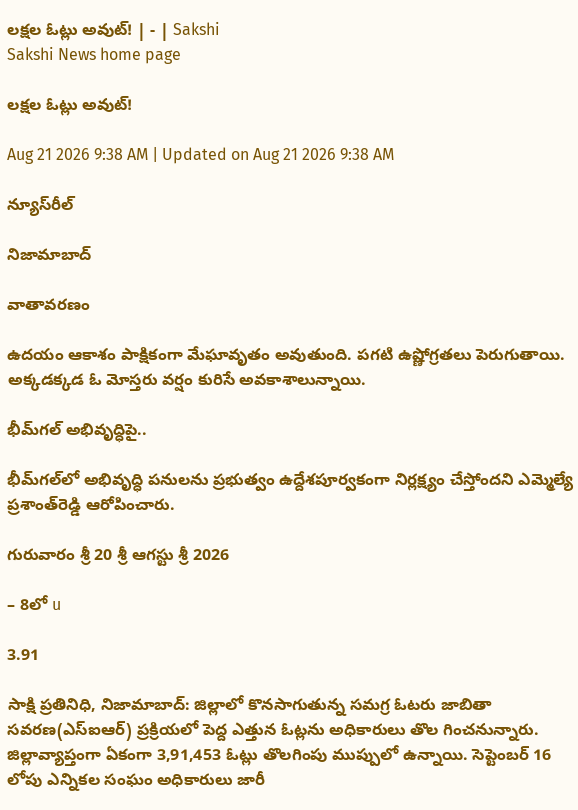లక్షల ఓట్లు అవుట్‌! | - | Sakshi
Sakshi News home page

లక్షల ఓట్లు అవుట్‌!

Aug 21 2026 9:38 AM | Updated on Aug 21 2026 9:38 AM

న్యూస్‌రీల్‌

నిజామాబాద్‌

వాతావరణం

ఉదయం ఆకాశం పాక్షికంగా మేఘావృతం అవుతుంది. పగటి ఉష్ణోగ్రతలు పెరుగుతాయి. అక్కడక్కడ ఓ మోస్తరు వర్షం కురిసే అవకాశాలున్నాయి.

భీమ్‌గల్‌ అభివృద్ధిపై..

భీమ్‌గల్‌లో అభివృద్ధి పనులను ప్రభుత్వం ఉద్దేశపూర్వకంగా నిర్లక్ష్యం చేస్తోందని ఎమ్మెల్యే ప్రశాంత్‌రెడ్డి ఆరోపించారు.

గురువారం శ్రీ 20 శ్రీ ఆగస్టు శ్రీ 2026

– 8లో u

3.91

సాక్షి ప్రతినిధి, నిజామాబాద్‌: జిల్లాలో కొనసాగుతున్న సమగ్ర ఓటరు జాబితా సవరణ(ఎస్‌ఐఆర్‌) ప్రక్రియలో పెద్ద ఎత్తున ఓట్లను అధికారులు తొల గించనున్నారు. జిల్లావ్యాప్తంగా ఏకంగా 3,91,453 ఓట్లు తొలగింపు ముప్పులో ఉన్నాయి. సెప్టెంబర్‌ 16 లోపు ఎన్నికల సంఘం అధికారులు జారీ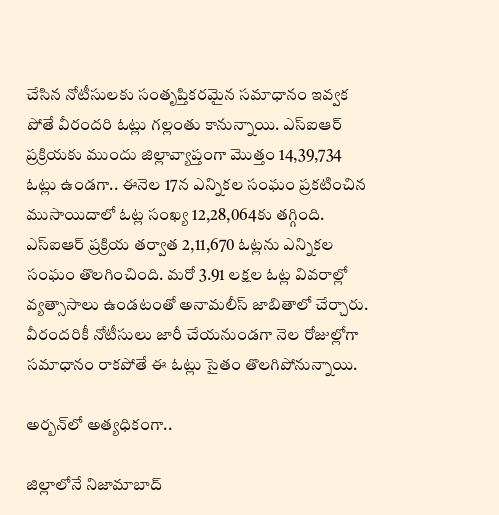చేసిన నోటీసులకు సంతృప్తికరమైన సమాధానం ఇవ్వక పోతే వీరందరి ఓట్లు గల్లంతు కానున్నాయి. ఎస్‌ఐఆర్‌ ప్రక్రియకు ముందు జిల్లావ్యాప్తంగా మొత్తం 14,39,734 ఓట్లు ఉండగా.. ఈనెల 17న ఎన్నికల సంఘం ప్రకటించిన ముసాయిదాలో ఓట్ల సంఖ్య 12,28,064కు తగ్గింది. ఎస్‌ఐఆర్‌ ప్రక్రియ తర్వాత 2,11,670 ఓట్లను ఎన్నికల సంఘం తొలగించింది. మరో 3.91 లక్షల ఓట్ల వివరాల్లో వ్యత్సాసాలు ఉండటంతో అనామలీస్‌ జాబితాలో చేర్చారు. వీరందరికీ నోటీసులు జారీ చేయనుండగా నెల రోజుల్లోగా సమాధానం రాకపోతే ఈ ఓట్లు సైతం తొలగిపోనున్నాయి.

అర్బన్‌లో అత్యధికంగా..

జిల్లాలోనే నిజామాబాద్‌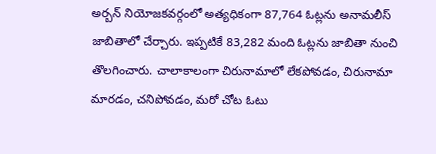అర్బన్‌ నియోజకవర్గంలో అత్యధికంగా 87,764 ఓట్లను అనామలీస్‌ జాబితాలో చేర్చారు. ఇప్పటికే 83,282 మంది ఓట్లను జాబితా నుంచి తొలగించారు. చాలాకాలంగా చిరునామాలో లేకపోవడం, చిరునామా మారడం, చనిపోవడం, మరో చోట ఓటు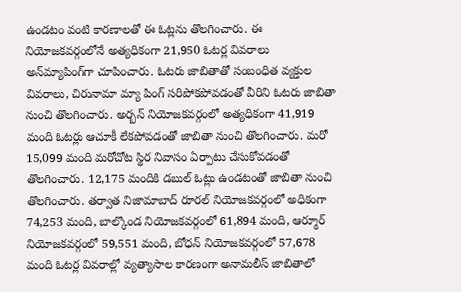ఉండటం వంటి కారణాలతో ఈ ఓట్లను తొలగించారు. ఈ నియోజకవర్గంలోనే అత్యధికంగా 21,950 ఓటర్ల వివరాలు అన్‌మ్యాపింగ్‌గా చూపించారు. ఓటరు జాబితాతో సంబంధిత వ్యక్తుల వివరాలు, చిరునామా మ్యా పింగ్‌ సరిపోకపోవడంతో వీరిని ఓటరు జాబితా నుంచి తొలగించారు. అర్బన్‌ నియోజకవర్గంలో అత్యధికంగా 41,919 మంది ఓటర్లు ఆచూకీ లేకపోవడంతో జాబితా నుంచి తొలగించారు. మరో 15,099 మంది మరోచోట స్థిర నివాసం ఏర్పాటు చేసుకోవడంతో తొలగించారు. 12,175 మందికి డబుల్‌ ఓట్లు ఉండటంతో జాబితా నుంచి తొలగించారు. తర్వాత నిజామాబాద్‌ రూరల్‌ నియోజకవర్గంలో అధికంగా 74,253 మంది, బాల్కొండ నియోజకవర్గంలో 61,894 మంది, ఆర్మూర్‌ నియోజకవర్గంలో 59,551 మంది, బోధన్‌ నియోజకవర్గంలో 57,678 మంది ఓటర్ల వివరాల్లో వ్యత్యాసాల కారణంగా అనామలీస్‌ జాబితాలో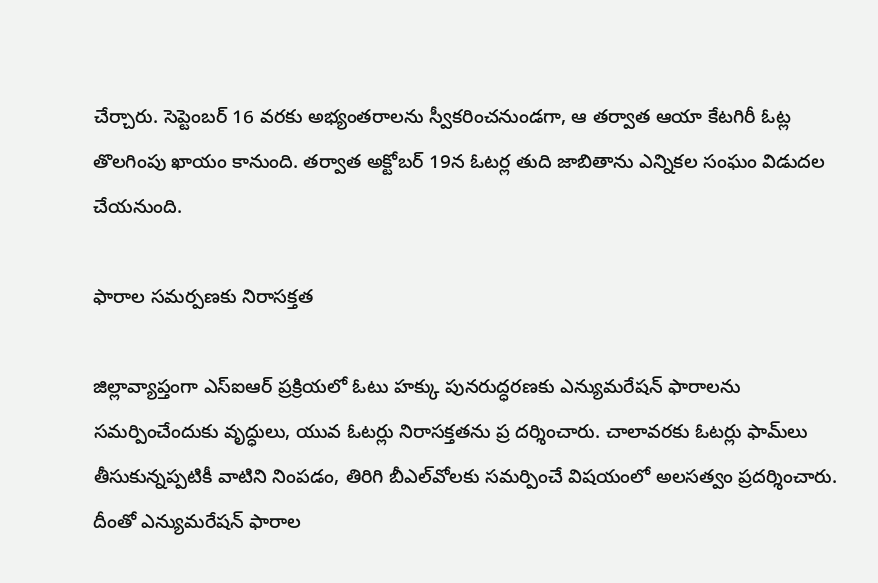చేర్చారు. సెప్టెంబర్‌ 16 వరకు అభ్యంతరాలను స్వీకరించనుండగా, ఆ తర్వాత ఆయా కేటగిరీ ఓట్ల తొలగింపు ఖాయం కానుంది. తర్వాత అక్టోబర్‌ 19న ఓటర్ల తుది జాబితాను ఎన్నికల సంఘం విడుదల చేయనుంది.

ఫారాల సమర్పణకు నిరాసక్తత

జిల్లావ్యాప్తంగా ఎస్‌ఐఆర్‌ ప్రక్రియలో ఓటు హక్కు పునరుద్ధరణకు ఎన్యుమరేషన్‌ ఫారాలను సమర్పించేందుకు వృద్ధులు, యువ ఓటర్లు నిరాసక్తతను ప్ర దర్శించారు. చాలావరకు ఓటర్లు ఫామ్‌లు తీసుకున్నప్పటికీ వాటిని నింపడం, తిరిగి బీఎల్‌వోలకు సమర్పించే విషయంలో అలసత్వం ప్రదర్శించారు. దీంతో ఎన్యుమరేషన్‌ ఫారాల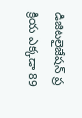డిజిటలైజేషన్‌ ప్ర క్రియ ఎక్కడా 89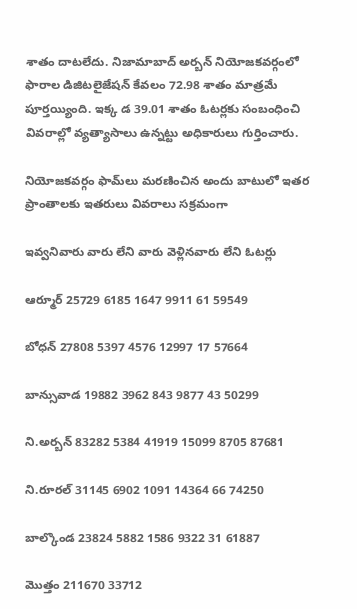శాతం దాటలేదు. నిజామాబాద్‌ అర్బన్‌ నియోజకవర్గంలో ఫారాల డిజిటలైజేషన్‌ కేవలం 72.98 శాతం మాత్రమే పూర్తయ్యింది. ఇక్క డ 39.01 శాతం ఓటర్లకు సంబంధించి వివరాల్లో వ్యత్యాసాలు ఉన్నట్టు అధికారులు గుర్తించారు.

నియోజకవర్గం ఫామ్‌లు మరణించిన అందు బాటులో ఇతర ప్రాంతాలకు ఇతరులు వివరాలు సక్రమంగా

ఇవ్వనివారు వారు లేని వారు వెళ్లినవారు లేని ఓటర్లు

ఆర్మూర్‌ 25729 6185 1647 9911 61 59549

బోధన్‌ 27808 5397 4576 12997 17 57664

బాన్సువాడ 19882 3962 843 9877 43 50299

ని.అర్బన్‌ 83282 5384 41919 15099 8705 87681

ని.రూరల్‌ 31145 6902 1091 14364 66 74250

బాల్కొండ 23824 5882 1586 9322 31 61887

మొత్తం 211670 33712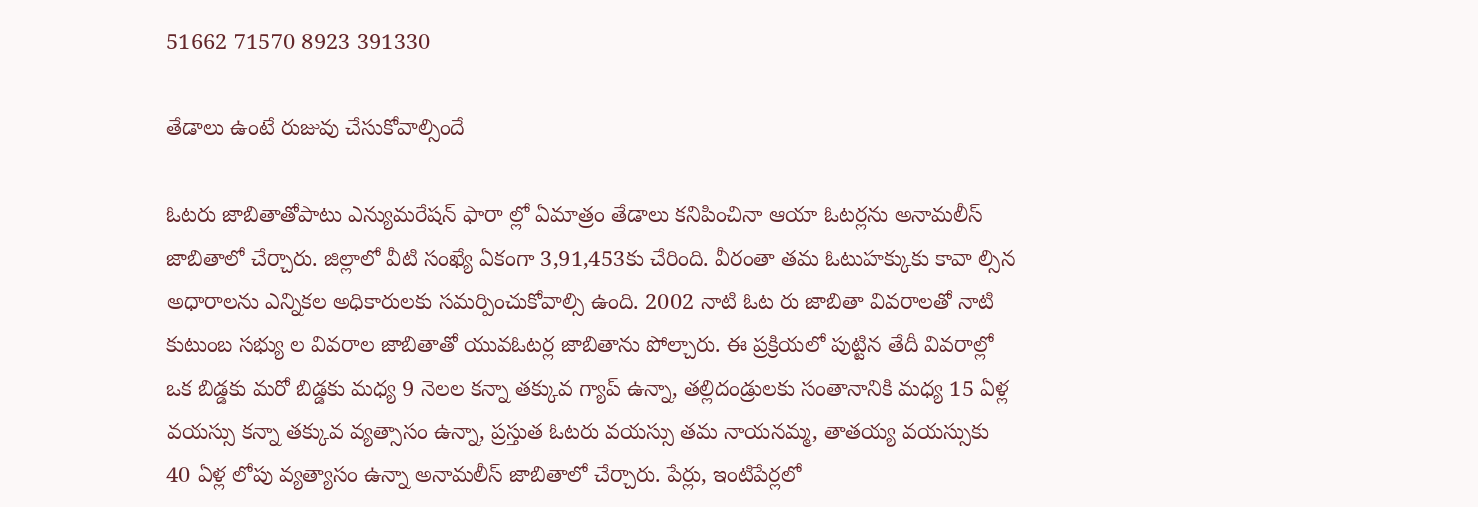51662 71570 8923 391330

తేడాలు ఉంటే రుజువు చేసుకోవాల్సిందే

ఓటరు జాబితాతోపాటు ఎన్యుమరేషన్‌ ఫారా ల్లో ఏమాత్రం తేడాలు కనిపించినా ఆయా ఓటర్లను అనామలీస్‌ జాబితాలో చేర్చారు. జిల్లాలో వీటి సంఖ్యే ఏకంగా 3,91,453కు చేరింది. వీరంతా తమ ఓటుహక్కుకు కావా ల్సిన అధారాలను ఎన్నికల అధికారులకు సమర్పించుకోవాల్సి ఉంది. 2002 నాటి ఓట రు జాబితా వివరాలతో నాటి కుటుంబ సభ్యు ల వివరాల జాబితాతో యువఓటర్ల జాబితాను పోల్చారు. ఈ ప్రక్రియలో పుట్టిన తేదీ వివరాల్లో ఒక బిడ్డకు మరో బిడ్డకు మధ్య 9 నెలల కన్నా తక్కువ గ్యాప్‌ ఉన్నా, తల్లిదండ్రులకు సంతానానికి మధ్య 15 ఏళ్ల వయస్సు కన్నా తక్కువ వ్యత్సాసం ఉన్నా, ప్రస్తుత ఓటరు వయస్సు తమ నాయనమ్మ, తాతయ్య వయస్సుకు 40 ఏళ్ల లోపు వ్యత్యాసం ఉన్నా అనామలీస్‌ జాబితాలో చేర్చారు. పేర్లు, ఇంటిపేర్లలో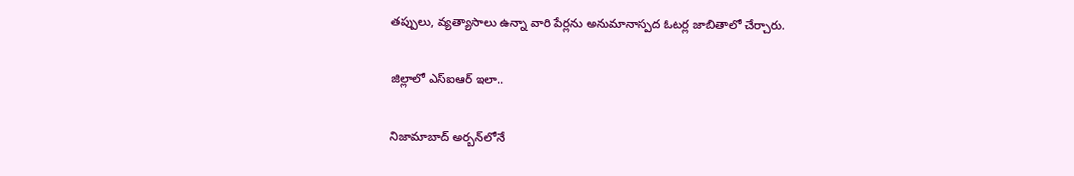తప్పులు, వ్యత్యాసాలు ఉన్నా వారి పేర్లను అనుమానాస్పద ఓటర్ల జాబితాలో చేర్చారు.

జిల్లాలో ఎస్‌ఐఆర్‌ ఇలా..

నిజామాబాద్‌ అర్బన్‌లోనే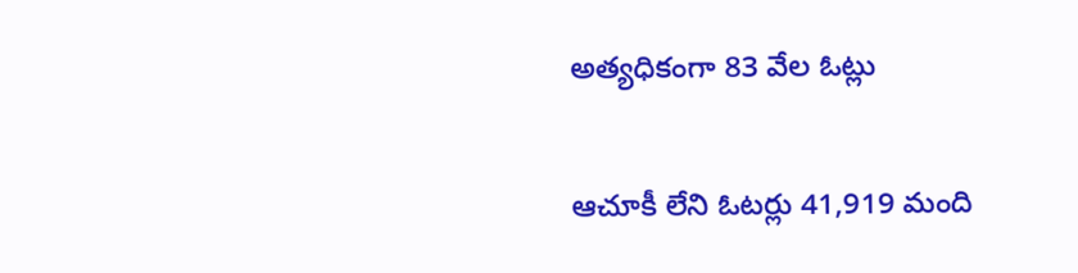అత్యధికంగా 83 వేల ఓట్లు

ఆచూకీ లేని ఓటర్లు 41,919 మంది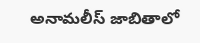అనామలీస్‌ జాబితాలో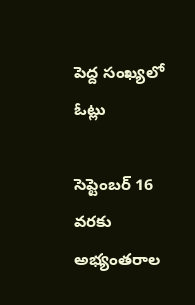పెద్ద సంఖ్యలో ఓట్లు

సెప్టెంబర్‌ 16 వరకు అభ్యంతరాల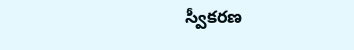స్వీకరణ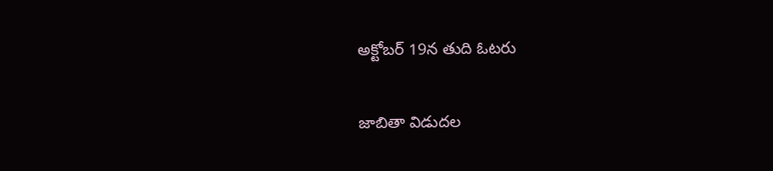అక్టోబర్‌ 19న తుది ఓటరు

జాబితా విడుదల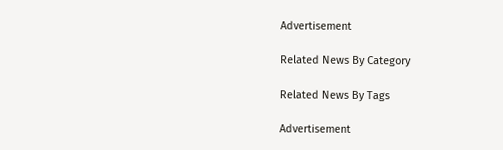Advertisement

Related News By Category

Related News By Tags

Advertisement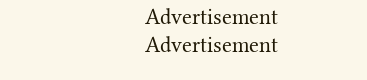Advertisement
Advertisement